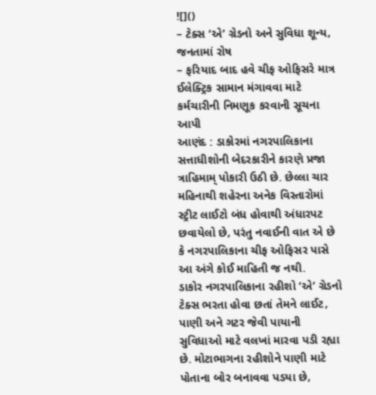![]()
– ટેક્સ ‘એ’ ગ્રેડનો અને સુવિધા શૂન્ય, જનતામાં રોષ
– ફરિયાદ બાદ હવે ચીફ ઓફિસરે માત્ર ઈલેક્ટ્રિક સામાન મંગાવવા માટે કર્મચારીની નિમણૂક કરવાની સૂચના આપી
આણંદ : ડાકોરમાં નગરપાલિકાના સત્તાધીશોની બેદરકારીને કારણે પ્રજા ત્રાહિમામ્ પોકારી ઉઠી છે. છેલ્લા ચાર મહિનાથી શહેરના અનેક વિસ્તારોમાં સ્ટ્રીટ લાઈટો બંધ હોવાથી અંધારપટ છવાયેલો છે, પરંતુ નવાઈની વાત એ છે કે નગરપાલિકાના ચીફ ઓફિસર પાસે આ અંગે કોઈ માહિતી જ નથી.
ડાકોર નગરપાલિકાના રહીશો ‘એ’ ગ્રેડનો ટેક્સ ભરતા હોવા છતાં તેમને લાઈટ, પાણી અને ગટર જેવી પાયાની સુવિધાઓ માટે વલખાં મારવા પડી રહ્યા છે. મોટાભાગના રહીશોને પાણી માટે પોતાના બોર બનાવવા પડયા છે,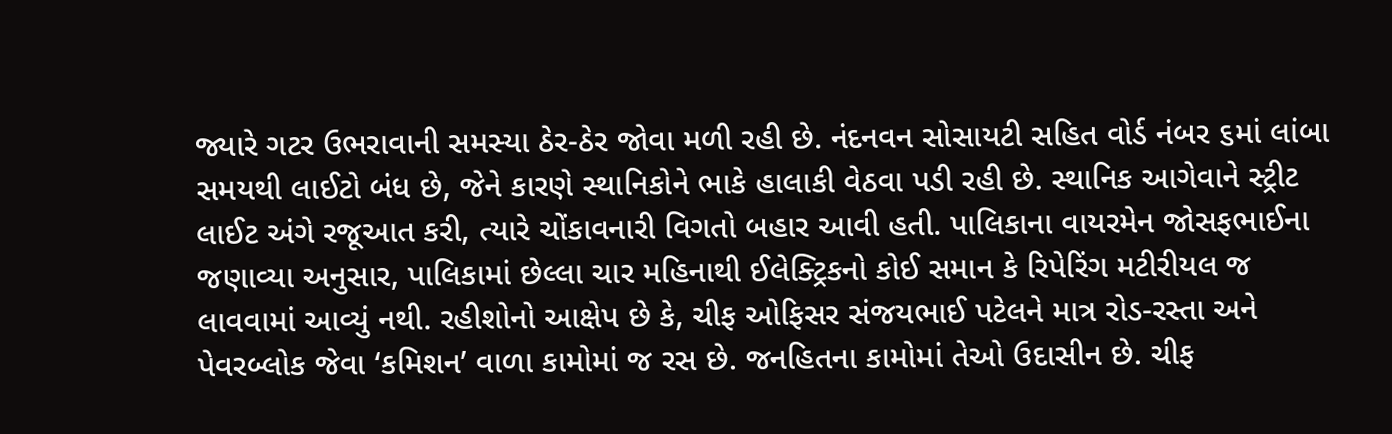જ્યારે ગટર ઉભરાવાની સમસ્યા ઠેર-ઠેર જોવા મળી રહી છે. નંદનવન સોસાયટી સહિત વોર્ડ નંબર ૬માં લાંબા સમયથી લાઈટો બંધ છે, જેને કારણે સ્થાનિકોને ભાકે હાલાકી વેઠવા પડી રહી છે. સ્થાનિક આગેવાને સ્ટ્રીટ લાઈટ અંગે રજૂઆત કરી, ત્યારે ચોંકાવનારી વિગતો બહાર આવી હતી. પાલિકાના વાયરમેન જોસફભાઈના જણાવ્યા અનુસાર, પાલિકામાં છેલ્લા ચાર મહિનાથી ઈલેક્ટ્રિકનો કોઈ સમાન કે રિપેરિંગ મટીરીયલ જ લાવવામાં આવ્યું નથી. રહીશોનો આક્ષેપ છે કે, ચીફ ઓફિસર સંજયભાઈ પટેલને માત્ર રોડ-રસ્તા અને પેવરબ્લોક જેવા ‘કમિશન’ વાળા કામોમાં જ રસ છે. જનહિતના કામોમાં તેઓ ઉદાસીન છે. ચીફ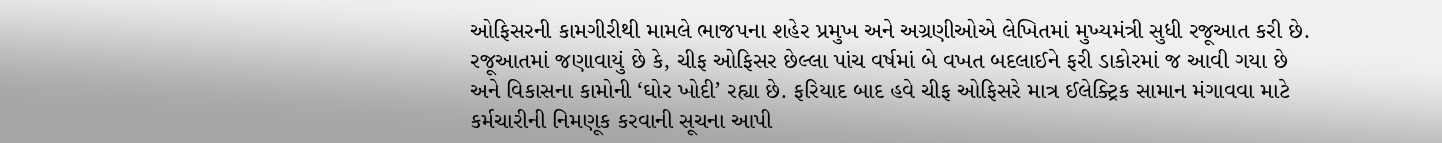ઓફિસરની કામગીરીથી મામલે ભાજપના શહેર પ્રમુખ અને અગ્રણીઓએ લેખિતમાં મુખ્યમંત્રી સુધી રજૂઆત કરી છે. રજૂઆતમાં જણાવાયું છે કે, ચીફ ઓફિસર છેલ્લા પાંચ વર્ષમાં બે વખત બદલાઈને ફરી ડાકોરમાં જ આવી ગયા છે અને વિકાસના કામોની ‘ઘોર ખોદી’ રહ્યા છે. ફરિયાદ બાદ હવે ચીફ ઓફિસરે માત્ર ઈલેક્ટ્રિક સામાન મંગાવવા માટે કર્મચારીની નિમણૂક કરવાની સૂચના આપી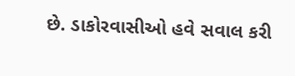છે. ડાકોરવાસીઓ હવે સવાલ કરી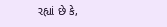રહ્યાં છે કે,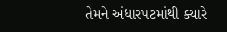તેમને અંધારપટમાંથી ક્યારે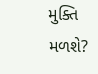મુક્તિ મળશે?